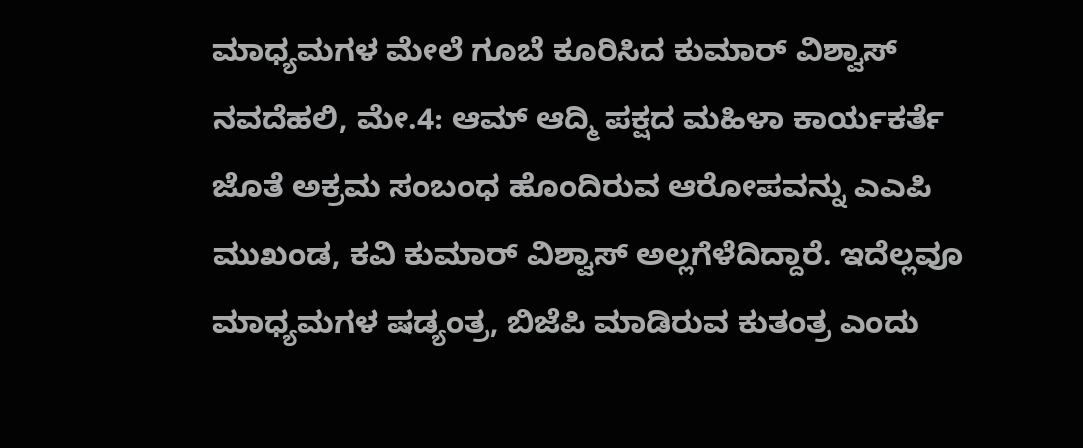ಮಾಧ್ಯಮಗಳ ಮೇಲೆ ಗೂಬೆ ಕೂರಿಸಿದ ಕುಮಾರ್ ವಿಶ್ವಾಸ್
ನವದೆಹಲಿ, ಮೇ.4: ಆಮ್ ಆದ್ಮಿ ಪಕ್ಷದ ಮಹಿಳಾ ಕಾರ್ಯಕರ್ತೆ ಜೊತೆ ಅಕ್ರಮ ಸಂಬಂಧ ಹೊಂದಿರುವ ಆರೋಪವನ್ನು ಎಎಪಿ ಮುಖಂಡ, ಕವಿ ಕುಮಾರ್ ವಿಶ್ವಾಸ್ ಅಲ್ಲಗೆಳೆದಿದ್ದಾರೆ. ಇದೆಲ್ಲವೂ ಮಾಧ್ಯಮಗಳ ಷಡ್ಯಂತ್ರ, ಬಿಜೆಪಿ ಮಾಡಿರುವ ಕುತಂತ್ರ ಎಂದು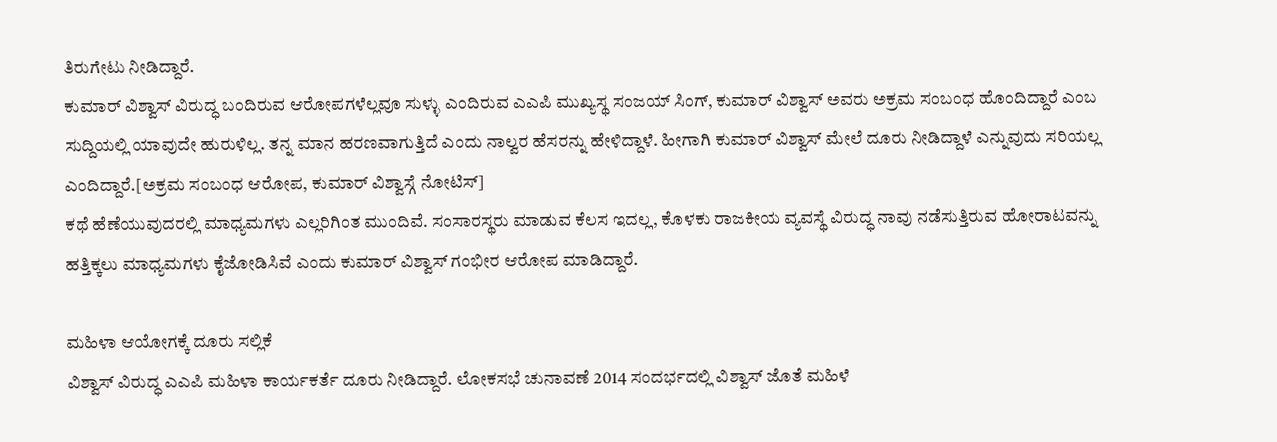ತಿರುಗೇಟು ನೀಡಿದ್ದಾರೆ.
ಕುಮಾರ್ ವಿಶ್ವಾಸ್ ವಿರುದ್ಧ ಬಂದಿರುವ ಆರೋಪಗಳೆಲ್ಲವೂ ಸುಳ್ಳು ಎಂದಿರುವ ಎಎಪಿ ಮುಖ್ಯಸ್ಥ ಸಂಜಯ್ ಸಿಂಗ್, ಕುಮಾರ್ ವಿಶ್ವಾಸ್ ಅವರು ಅಕ್ರಮ ಸಂಬಂಧ ಹೊಂದಿದ್ದಾರೆ ಎಂಬ ಸುದ್ದಿಯಲ್ಲಿ ಯಾವುದೇ ಹುರುಳಿಲ್ಲ. ತನ್ನ ಮಾನ ಹರಣವಾಗುತ್ತಿದೆ ಎಂದು ನಾಲ್ವರ ಹೆಸರನ್ನು ಹೇಳಿದ್ದಾಳೆ. ಹೀಗಾಗಿ ಕುಮಾರ್ ವಿಶ್ವಾಸ್ ಮೇಲೆ ದೂರು ನೀಡಿದ್ದಾಳೆ ಎನ್ನುವುದು ಸರಿಯಲ್ಲ ಎಂದಿದ್ದಾರೆ.[ಅಕ್ರಮ ಸಂಬಂಧ ಆರೋಪ, ಕುಮಾರ್ ವಿಶ್ವಾಸ್ಗೆ ನೋಟಿಸ್]
ಕಥೆ ಹೆಣೆಯುವುದರಲ್ಲಿ ಮಾಧ್ಯಮಗಳು ಎಲ್ಲರಿಗಿಂತ ಮುಂದಿವೆ. ಸಂಸಾರಸ್ಥರು ಮಾಡುವ ಕೆಲಸ ಇದಲ್ಲ, ಕೊಳಕು ರಾಜಕೀಯ ವ್ಯವಸ್ಥೆ ವಿರುದ್ಧ ನಾವು ನಡೆಸುತ್ತಿರುವ ಹೋರಾಟವನ್ನು ಹತ್ತಿಕ್ಕಲು ಮಾಧ್ಯಮಗಳು ಕೈಜೋಡಿಸಿವೆ ಎಂದು ಕುಮಾರ್ ವಿಶ್ವಾಸ್ ಗಂಭೀರ ಆರೋಪ ಮಾಡಿದ್ದಾರೆ.

ಮಹಿಳಾ ಆಯೋಗಕ್ಕೆ ದೂರು ಸಲ್ಲಿಕೆ
ವಿಶ್ವಾಸ್ ವಿರುದ್ಧ ಎಎಪಿ ಮಹಿಳಾ ಕಾರ್ಯಕರ್ತೆ ದೂರು ನೀಡಿದ್ದಾರೆ. ಲೋಕಸಭೆ ಚುನಾವಣೆ 2014 ಸಂದರ್ಭದಲ್ಲಿ ವಿಶ್ವಾಸ್ ಜೊತೆ ಮಹಿಳೆ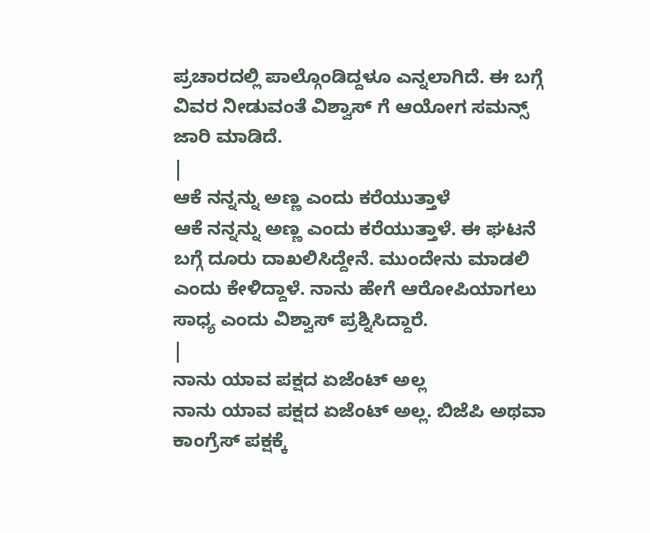ಪ್ರಚಾರದಲ್ಲಿ ಪಾಲ್ಗೊಂಡಿದ್ದಳೂ ಎನ್ನಲಾಗಿದೆ. ಈ ಬಗ್ಗೆ ವಿವರ ನೀಡುವಂತೆ ವಿಶ್ವಾಸ್ ಗೆ ಆಯೋಗ ಸಮನ್ಸ್ ಜಾರಿ ಮಾಡಿದೆ.
|
ಆಕೆ ನನ್ನನ್ನು ಅಣ್ಣ ಎಂದು ಕರೆಯುತ್ತಾಳೆ
ಆಕೆ ನನ್ನನ್ನು ಅಣ್ಣ ಎಂದು ಕರೆಯುತ್ತಾಳೆ. ಈ ಘಟನೆ ಬಗ್ಗೆ ದೂರು ದಾಖಲಿಸಿದ್ದೇನೆ. ಮುಂದೇನು ಮಾಡಲಿ ಎಂದು ಕೇಳಿದ್ದಾಳೆ. ನಾನು ಹೇಗೆ ಆರೋಪಿಯಾಗಲು ಸಾಧ್ಯ ಎಂದು ವಿಶ್ವಾಸ್ ಪ್ರಶ್ನಿಸಿದ್ದಾರೆ.
|
ನಾನು ಯಾವ ಪಕ್ಷದ ಏಜೆಂಟ್ ಅಲ್ಲ
ನಾನು ಯಾವ ಪಕ್ಷದ ಏಜೆಂಟ್ ಅಲ್ಲ. ಬಿಜೆಪಿ ಅಥವಾ ಕಾಂಗ್ರೆಸ್ ಪಕ್ಷಕ್ಕೆ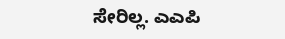ಸೇರಿಲ್ಲ. ಎಎಪಿ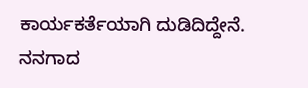ಕಾರ್ಯಕರ್ತೆಯಾಗಿ ದುಡಿದಿದ್ದೇನೆ. ನನಗಾದ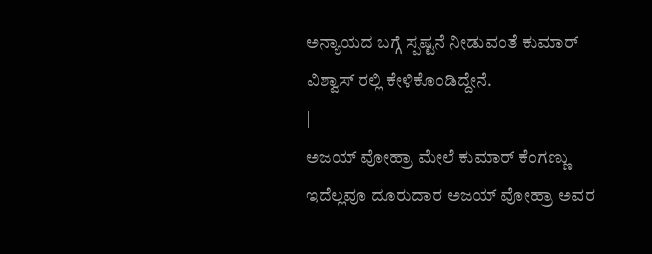ಅನ್ಯಾಯದ ಬಗ್ಗೆ ಸ್ಪಷ್ಟನೆ ನೀಡುವಂತೆ ಕುಮಾರ್ ವಿಶ್ವಾಸ್ ರಲ್ಲಿ ಕೇಳಿಕೊಂಡಿದ್ದೇನೆ.
|
ಅಜಯ್ ವೋಹ್ರಾ ಮೇಲೆ ಕುಮಾರ್ ಕೆಂಗಣ್ಣು
ಇದೆಲ್ಲವೂ ದೂರುದಾರ ಅಜಯ್ ವೋಹ್ರಾ ಅವರ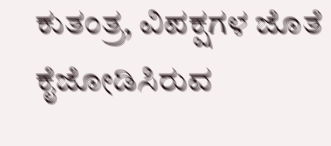ಕುತಂತ್ರ, ವಿಪಕ್ಷಗಳ ಜೊತೆ ಕೈಜೋಡಿಸಿರುವ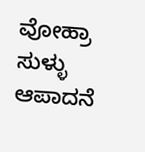ವೋಹ್ರಾ ಸುಳ್ಳು ಆಪಾದನೆ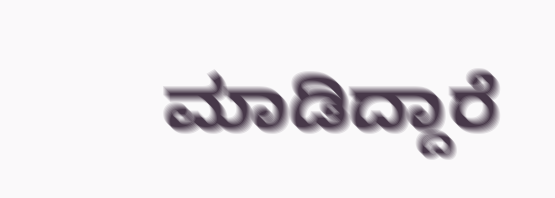ಮಾಡಿದ್ದಾರೆ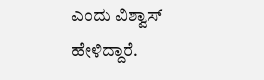ಎಂದು ವಿಶ್ವಾಸ್ ಹೇಳಿದ್ದಾರೆ.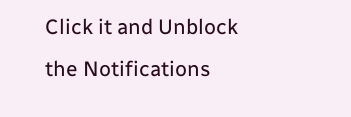Click it and Unblock the Notifications